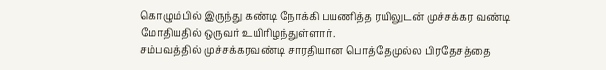கொழும்பில் இருந்து கண்டி நோக்கி பயணித்த ரயிலுடன் முச்சக்கர வண்டி மோதியதில் ஒருவர் உயிரிழந்துள்ளார்.
சம்பவத்தில் முச்சக்கரவண்டி சாரதியான பொத்தேமுல்ல பிரதேசத்தை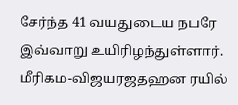சேர்ந்த 41 வயதுடைய நபரே இவ்வாறு உயிரிழந்துள்ளார்.
மீரிகம-விஜயரஜதஹன ரயில்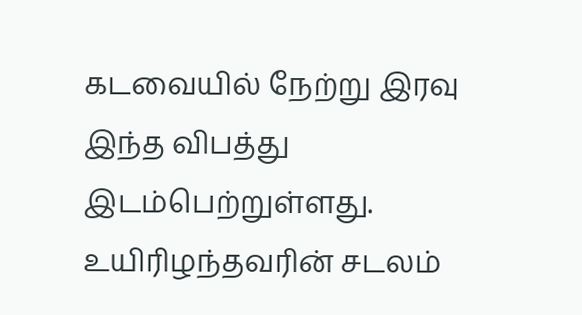கடவையில் நேற்று இரவு இந்த விபத்து இடம்பெற்றுள்ளது.
உயிரிழந்தவரின் சடலம்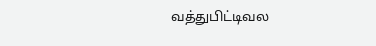வத்துபிட்டிவல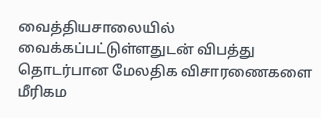வைத்தியசாலையில் வைக்கப்பட்டுள்ளதுடன் விபத்து தொடர்பான மேலதிக விசாரணைகளை மீரிகம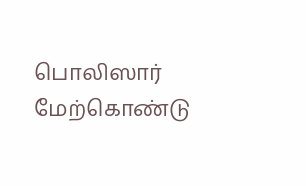பொலிஸார் மேற்கொண்டு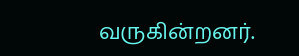வருகின்றனர்.